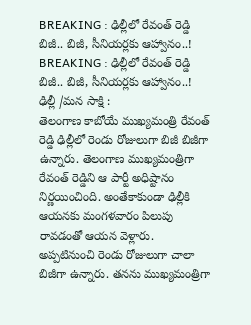BREAKING : ఢిల్లీలో రేవంత్ రెడ్డి బిజీ.. బిజీ, సీనియర్లకు ఆహ్వానం..!
BREAKING : ఢిల్లీలో రేవంత్ రెడ్డి బిజీ.. బిజీ, సీనియర్లకు ఆహ్వానం..!
ఢిల్లీ /మన సాక్షి :
తెలంగాణ కాబోయే ముఖ్యమంత్రి రేవంత్ రెడ్డి ఢిల్లీలో రెండు రోజులుగా బిజీ బిజీగా ఉన్నారు. తెలంగాణ ముఖ్యమంత్రిగా రేవంత్ రెడ్డిని ఆ పార్టీ అధిష్టానం నిర్ణయించింది. అంతేకాకుండా ఢిల్లీకి ఆయనకు మంగళవారం పిలుపు రావడంతో ఆయన వెళ్లారు.
అప్పటినుంచి రెండు రోజులుగా చాలా బిజీగా ఉన్నారు. తనను ముఖ్యమంత్రిగా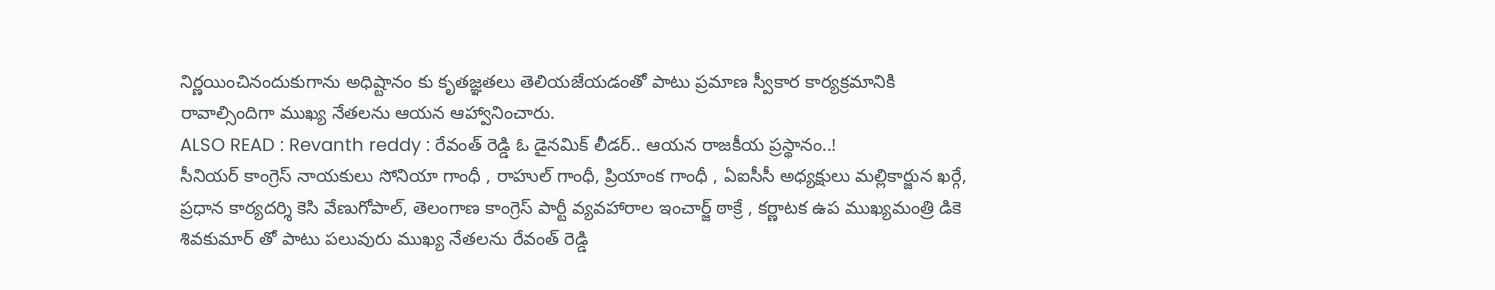నిర్ణయించినందుకుగాను అధిష్టానం కు కృతజ్ఞతలు తెలియజేయడంతో పాటు ప్రమాణ స్వీకార కార్యక్రమానికి రావాల్సిందిగా ముఖ్య నేతలను ఆయన ఆహ్వానించారు.
ALSO READ : Revanth reddy : రేవంత్ రెడ్డి ఓ డైనమిక్ లీడర్.. ఆయన రాజకీయ ప్రస్థానం..!
సీనియర్ కాంగ్రెస్ నాయకులు సోనియా గాంధీ , రాహుల్ గాంధీ, ప్రియాంక గాంధీ , ఏఐసీసీ అధ్యక్షులు మల్లికార్జున ఖర్గే, ప్రధాన కార్యదర్శి కెసి వేణుగోపాల్, తెలంగాణ కాంగ్రెస్ పార్టీ వ్యవహారాల ఇంచార్జ్ ఠాక్రే , కర్ణాటక ఉప ముఖ్యమంత్రి డికె శివకుమార్ తో పాటు పలువురు ముఖ్య నేతలను రేవంత్ రెడ్డి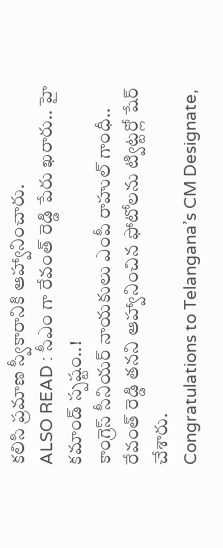కలిసి ప్రమాణ స్వీకారానికి ఆహ్వానించారు.
ALSO READ : సీఎం గా రేవంత్ రెడ్డి పేరు ఖరారు.. హై కమాండ్ స్పష్టం..!
కాంగ్రెస్ సీనియర్ నాయకులు ఎంపీ రాహుల్ గాంధీ.. రేవంత్ రెడ్డి తనని ఆహ్వానించిన ఫోటోలను ట్విట్టర్లో షేర్ చేశారు.
Congratulations to Telangana’s CM Designate,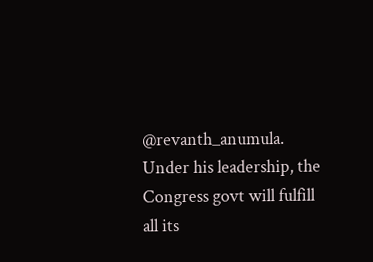@revanth_anumula.
Under his leadership, the Congress govt will fulfill all its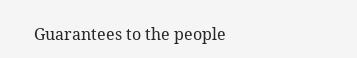Guarantees to the people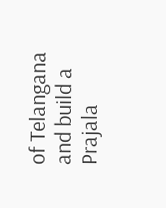of Telangana and build a Prajala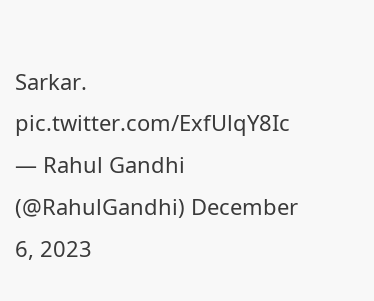Sarkar. pic.twitter.com/ExfUlqY8Ic
— Rahul Gandhi (@RahulGandhi) December 6, 2023